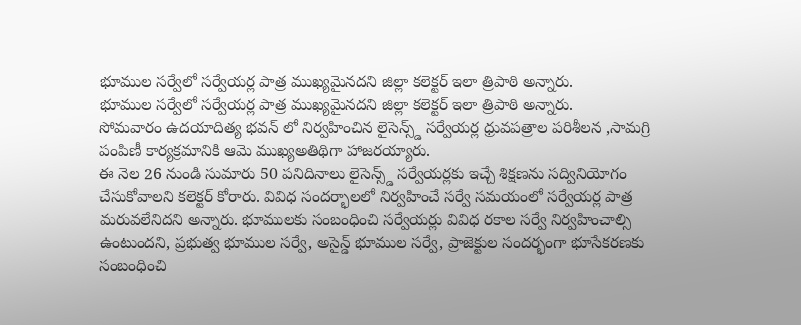భూముల సర్వేలో సర్వేయర్ల పాత్ర ముఖ్యమైనదని జిల్లా కలెక్టర్ ఇలా త్రిపాఠి అన్నారు.
భూముల సర్వేలో సర్వేయర్ల పాత్ర ముఖ్యమైనదని జిల్లా కలెక్టర్ ఇలా త్రిపాఠి అన్నారు.
సోమవారం ఉదయాదిత్య భవన్ లో నిర్వహించిన లైసెన్స్డ్ సర్వేయర్ల ధ్రువపత్రాల పరిశీలన ,సామగ్రి పంపిణీ కార్యక్రమానికి ఆమె ముఖ్యఅతిథిగా హాజరయ్యారు.
ఈ నెల 26 నుండి సుమారు 50 పనిదినాలు లైసెన్స్డ్ సర్వేయర్లకు ఇచ్చే శిక్షణను సద్వినియోగం చేసుకోవాలని కలెక్టర్ కోరారు. వివిధ సందర్భాలలో నిర్వహించే సర్వే సమయంలో సర్వేయర్ల పాత్ర మరువలేనిదని అన్నారు. భూములకు సంబంధించి సర్వేయర్లు వివిధ రకాల సర్వే నిర్వహించాల్సి ఉంటుందని, ప్రభుత్వ భూముల సర్వే, అసైన్డ్ భూముల సర్వే, ప్రాజెక్టుల సందర్భంగా భూసేకరణకు సంబంధించి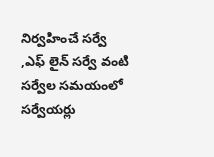నిర్వహించే సర్వే ,ఎఫ్ లైన్ సర్వే వంటి సర్వేల సమయంలో సర్వేయర్లు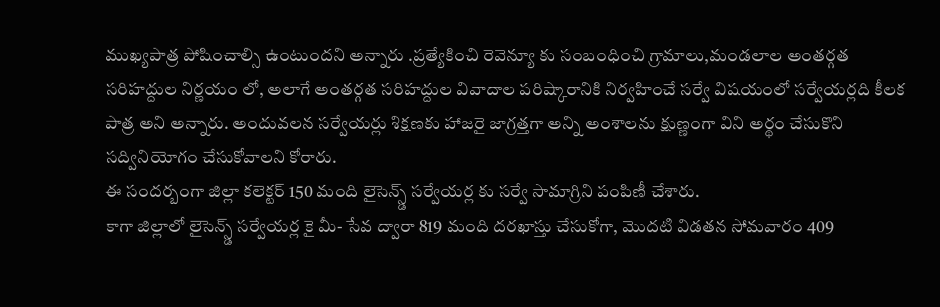ముఖ్యపాత్ర పోషించాల్సి ఉంటుందని అన్నారు .ప్రత్యేకించి రెవెన్యూ కు సంబంధించి గ్రామాలు,మండలాల అంతర్గత సరిహద్దుల నిర్ణయం లో, అలాగే అంతర్గత సరిహద్దుల వివాదాల పరిష్కారానికి నిర్వహించే సర్వే విషయంలో సర్వేయర్లది కీలక పాత్ర అని అన్నారు. అందువలన సర్వేయర్లు శిక్షణకు హాజరై జాగ్రత్తగా అన్ని అంశాలను క్షుణ్ణంగా విని అర్థం చేసుకొని సద్వినియోగం చేసుకోవాలని కోరారు.
ఈ సందర్బంగా జిల్లా కలెక్టర్ 150 మంది లైసెన్స్డ్ సర్వేయర్ల కు సర్వే సామాగ్రిని పంపిణీ చేశారు.
కాగా జిల్లాలో లైసెన్స్డ్ సర్వేయర్ల కై మీ- సేవ ద్వారా 819 మంది దరఖాస్తు చేసుకోగా, మొదటి విడతన సోమవారం 409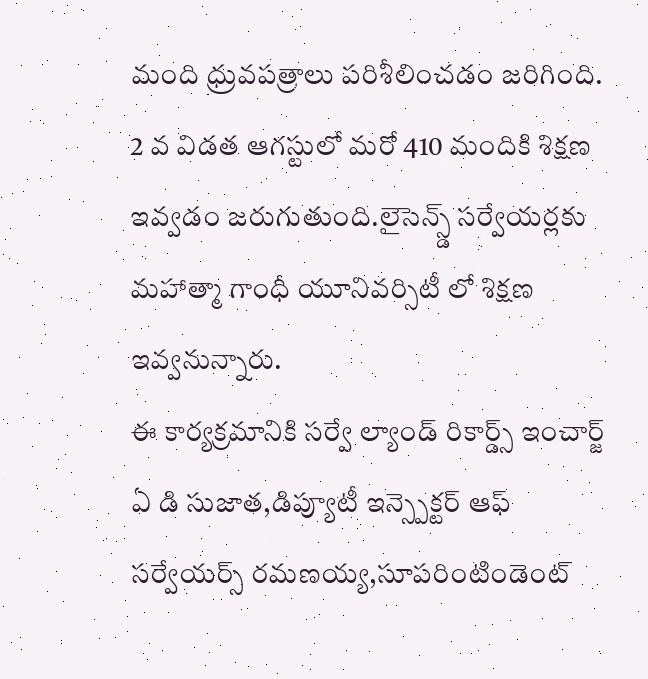మంది ధ్రువపత్రాలు పరిశీలించడం జరిగింది. 2 వ విడత ఆగస్టులో మరో 410 మందికి శిక్షణ ఇవ్వడం జరుగుతుంది.లైసెన్స్డ్ సర్వేయర్లకు మహాత్మా గాంధీ యూనివర్సిటీ లో శిక్షణ ఇవ్వనున్నారు.
ఈ కార్యక్రమానికి సర్వే ల్యాండ్ రికార్డ్స్ ఇంచార్జ్ ఏ డి సుజాత,డిప్యూటీ ఇన్స్పెక్టర్ ఆఫ్ సర్వేయర్స్ రమణయ్య,సూపరింటిండెంట్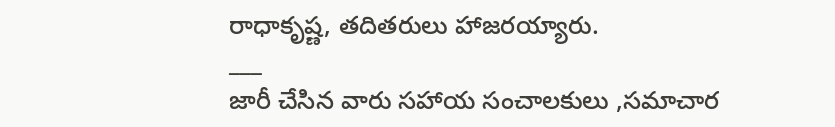రాధాకృష్ణ, తదితరులు హాజరయ్యారు.
___
జారీ చేసిన వారు సహాయ సంచాలకులు ,సమాచార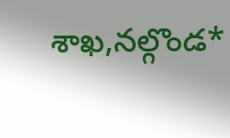శాఖ,నల్గొండ*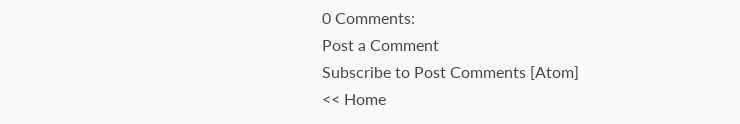0 Comments:
Post a Comment
Subscribe to Post Comments [Atom]
<< Home